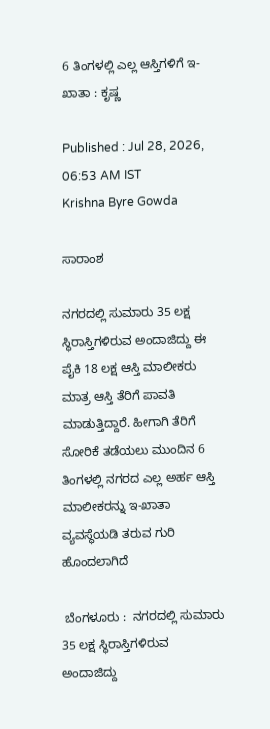6 ತಿಂಗಳಲ್ಲಿ ಎಲ್ಲ ಆಸ್ತಿಗಳಿಗೆ ಇ-ಖಾತಾ : ಕೃಷ್ಣ

Published : Jul 28, 2026, 06:53 AM IST
Krishna Byre Gowda

ಸಾರಾಂಶ

ನಗರದಲ್ಲಿ ಸುಮಾರು 35 ಲಕ್ಷ ಸ್ಥಿರಾಸ್ತಿಗಳಿರುವ ಅಂದಾಜಿದ್ದು ಈ ಪೈಕಿ 18 ಲಕ್ಷ ಆಸ್ತಿ ಮಾಲೀಕರು ಮಾತ್ರ ಆಸ್ತಿ ತೆರಿಗೆ ಪಾವತಿ ಮಾಡುತ್ತಿದ್ದಾರೆ. ಹೀಗಾಗಿ ತೆರಿಗೆ ಸೋರಿಕೆ ತಡೆಯಲು ಮುಂದಿನ 6 ತಿಂಗಳಲ್ಲಿ ನಗರದ ಎಲ್ಲ ಅರ್ಹ ಆಸ್ತಿ ಮಾಲೀಕರನ್ನು ಇ-ಖಾತಾ ವ್ಯವಸ್ಥೆಯಡಿ ತರುವ ಗುರಿ ಹೊಂದಲಾಗಿದೆ

 ಬೆಂಗಳೂರು :  ನಗರದಲ್ಲಿ ಸುಮಾರು 35 ಲಕ್ಷ ಸ್ಥಿರಾಸ್ತಿಗಳಿರುವ ಅಂದಾಜಿದ್ದು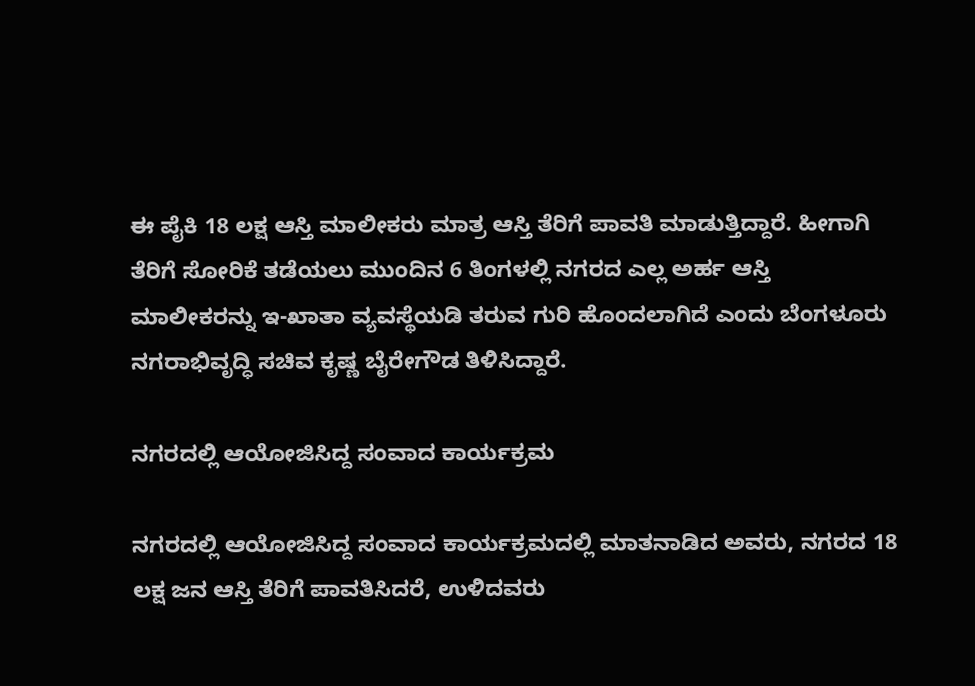ಈ ಪೈಕಿ 18 ಲಕ್ಷ ಆಸ್ತಿ ಮಾಲೀಕರು ಮಾತ್ರ ಆಸ್ತಿ ತೆರಿಗೆ ಪಾವತಿ ಮಾಡುತ್ತಿದ್ದಾರೆ. ಹೀಗಾಗಿ ತೆರಿಗೆ ಸೋರಿಕೆ ತಡೆಯಲು ಮುಂದಿನ 6 ತಿಂಗಳಲ್ಲಿ ನಗರದ ಎಲ್ಲ ಅರ್ಹ ಆಸ್ತಿ ಮಾಲೀಕರನ್ನು ಇ-ಖಾತಾ ವ್ಯವಸ್ಥೆಯಡಿ ತರುವ ಗುರಿ ಹೊಂದಲಾಗಿದೆ ಎಂದು ಬೆಂಗಳೂರು ನಗರಾಭಿವೃದ್ಧಿ ಸಚಿವ ಕೃಷ್ಣ ಬೈರೇಗೌಡ ತಿಳಿಸಿದ್ದಾರೆ.

ನಗರದಲ್ಲಿ ಆಯೋಜಿಸಿದ್ದ ಸಂವಾದ ಕಾರ್ಯಕ್ರಮ

ನಗರದಲ್ಲಿ ಆಯೋಜಿಸಿದ್ದ ಸಂವಾದ ಕಾರ್ಯಕ್ರಮದಲ್ಲಿ ಮಾತನಾಡಿದ ಅವರು, ನಗರದ 18 ಲಕ್ಷ ಜನ ಆಸ್ತಿ ತೆರಿಗೆ ಪಾವತಿಸಿದರೆ, ಉಳಿದವರು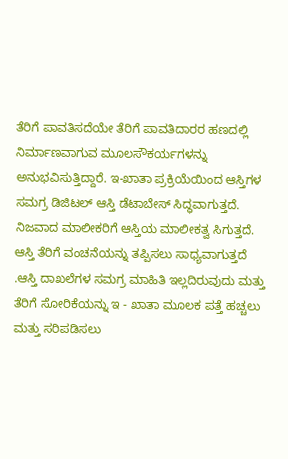ತೆರಿಗೆ ಪಾವತಿಸದೆಯೇ ತೆರಿಗೆ ಪಾವತಿದಾರರ ಹಣದಲ್ಲಿ ನಿರ್ಮಾಣವಾಗುವ ಮೂಲಸೌಕರ್ಯಗಳನ್ನು ಅನುಭವಿಸುತ್ತಿದ್ದಾರೆ. ಇ-ಖಾತಾ ಪ್ರಕ್ರಿಯೆಯಿಂದ ಆಸ್ತಿಗಳ ಸಮಗ್ರ ಡಿಜಿಟಲ್ ಆಸ್ತಿ ಡೆಟಾಬೇಸ್ ಸಿದ್ಧವಾಗುತ್ತದೆ. ನಿಜವಾದ ಮಾಲೀಕರಿಗೆ ಆಸ್ತಿಯ ಮಾಲೀಕತ್ವ ಸಿಗುತ್ತದೆ. ಆಸ್ತಿ ತೆರಿಗೆ ವಂಚನೆಯನ್ನು ತಪ್ಪಿಸಲು ಸಾಧ್ಯವಾಗುತ್ತದೆ .ಆಸ್ತಿ ದಾಖಲೆಗಳ ಸಮಗ್ರ ಮಾಹಿತಿ ಇಲ್ಲದಿರುವುದು ಮತ್ತು ತೆರಿಗೆ ಸೋರಿಕೆಯನ್ನು ಇ - ಖಾತಾ ಮೂಲಕ ಪತ್ತೆ ಹಚ್ಚಲು ಮತ್ತು ಸರಿಪಡಿಸಲು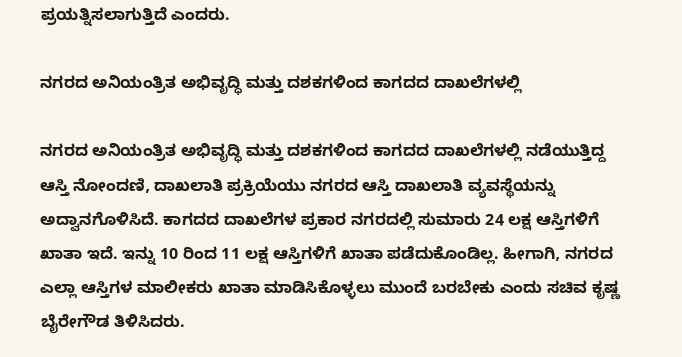ಪ್ರಯತ್ನಿಸಲಾಗುತ್ತಿದೆ ಎಂದರು.

ನಗರದ ಅನಿಯಂತ್ರಿತ ಅಭಿವೃದ್ಧಿ ಮತ್ತು ದಶಕಗಳಿಂದ ಕಾಗದದ ದಾಖಲೆಗಳಲ್ಲಿ

ನಗರದ ಅನಿಯಂತ್ರಿತ ಅಭಿವೃದ್ಧಿ ಮತ್ತು ದಶಕಗಳಿಂದ ಕಾಗದದ ದಾಖಲೆಗಳಲ್ಲಿ ನಡೆಯುತ್ತಿದ್ದ ಆಸ್ತಿ ನೋಂದಣಿ, ದಾಖಲಾತಿ ಪ್ರಕ್ರಿಯೆಯು ನಗರದ ಆಸ್ತಿ ದಾಖಲಾತಿ ವ್ಯವಸ್ಥೆಯನ್ನು ಅದ್ವಾನಗೊಳಿಸಿದೆ. ಕಾಗದದ ದಾಖಲೆಗಳ ಪ್ರಕಾರ ನಗರದಲ್ಲಿ ಸುಮಾರು 24 ಲಕ್ಷ ಆಸ್ತಿಗಳಿಗೆ ಖಾತಾ ಇದೆ. ಇನ್ನು 10 ರಿಂದ 11 ಲಕ್ಷ ಆಸ್ತಿಗಳಿಗೆ ಖಾತಾ ಪಡೆದುಕೊಂಡಿಲ್ಲ. ಹೀಗಾಗಿ, ನಗರದ ಎಲ್ಲಾ ಆಸ್ತಿಗಳ ಮಾಲೀಕರು ಖಾತಾ ಮಾಡಿಸಿಕೊಳ್ಳಲು ಮುಂದೆ ಬರಬೇಕು ಎಂದು ಸಚಿವ ಕೃಷ್ಣ ಬೈರೇಗೌಡ ತಿಳಿಸಿದರು.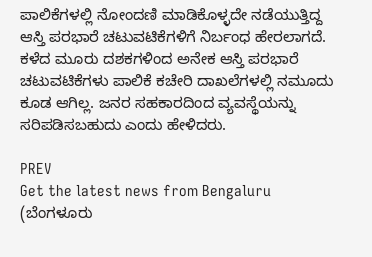ಪಾಲಿಕೆಗಳಲ್ಲಿ ನೋಂದಣಿ ಮಾಡಿಕೊಳ್ಳದೇ ನಡೆಯುತ್ತಿದ್ದ ಆಸ್ತಿ ಪರಭಾರೆ ಚಟುವಟಿಕೆಗಳಿಗೆ ನಿರ್ಬಂಧ ಹೇರಲಾಗದೆ. ಕಳೆದ ಮೂರು ದಶಕಗಳಿಂದ ಅನೇಕ ಆಸ್ತಿ ಪರಭಾರೆ ಚಟುವಟಿಕೆಗಳು ಪಾಲಿಕೆ ಕಚೇರಿ ದಾಖಲೆಗಳಲ್ಲಿ ನಮೂದು ಕೂಡ ಆಗಿಲ್ಲ. ಜನರ ಸಹಕಾರದಿಂದ ವ್ಯವಸ್ಥೆಯನ್ನು ಸರಿಪಡಿಸಬಹುದು ಎಂದು ಹೇಳಿದರು.

PREV
Get the latest news from Bengaluru (ಬೆಂಗಳೂರು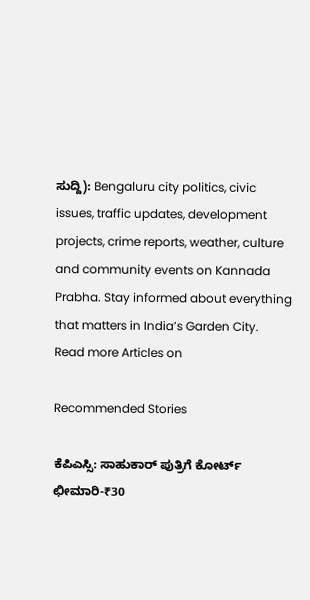ಸುದ್ದಿ): Bengaluru city politics, civic issues, traffic updates, development projects, crime reports, weather, culture and community events on Kannada Prabha. Stay informed about everything that matters in India’s Garden City.
Read more Articles on

Recommended Stories

ಕೆಪಿಎಸ್ಸಿ: ಸಾಹುಕಾರ್‌ ಪುತ್ರಿಗೆ ಕೋರ್ಟ್‌ ಛೀಮಾರಿ-₹30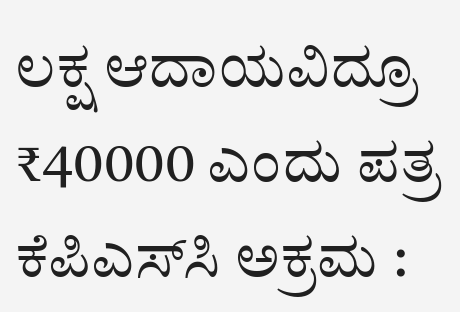ಲಕ್ಷ ಆದಾಯವಿದ್ರೂ ₹40000 ಎಂದು ಪತ್ರ
ಕೆಪಿಎಸ್‌ಸಿ ಅಕ್ರಮ :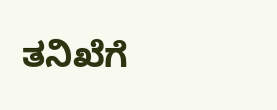ತನಿಖೆಗೆ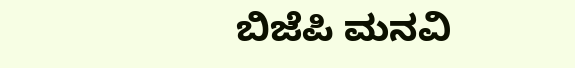ಬಿಜೆಪಿ ಮನವಿ